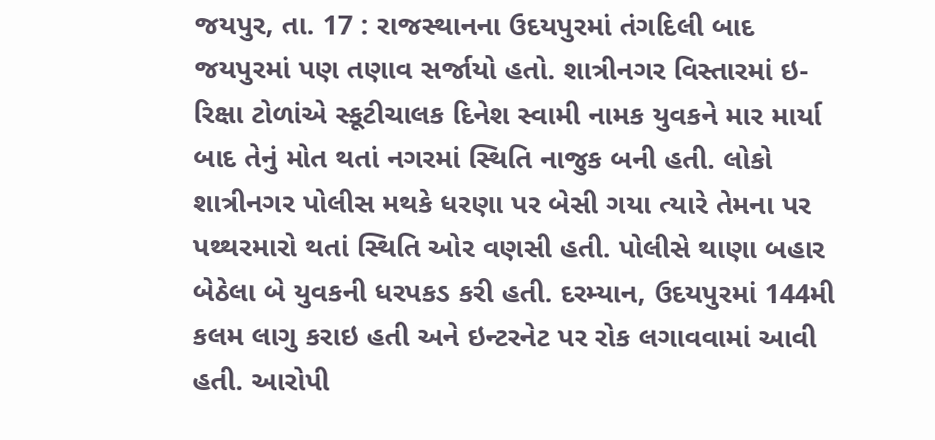જયપુર, તા. 17 : રાજસ્થાનના ઉદયપુરમાં તંગદિલી બાદ જયપુરમાં પણ તણાવ સર્જાયો હતો. શાત્રીનગર વિસ્તારમાં ઇ-રિક્ષા ટોળાંએ સ્કૂટીચાલક દિનેશ સ્વામી નામક યુવકને માર માર્યા બાદ તેનું મોત થતાં નગરમાં સ્થિતિ નાજુક બની હતી. લોકો શાત્રીનગર પોલીસ મથકે ધરણા પર બેસી ગયા ત્યારે તેમના પર પથ્થરમારો થતાં સ્થિતિ ઓર વણસી હતી. પોલીસે થાણા બહાર બેઠેલા બે યુવકની ધરપકડ કરી હતી. દરમ્યાન, ઉદયપુરમાં 144મી કલમ લાગુ કરાઇ હતી અને ઇન્ટરનેટ પર રોક લગાવવામાં આવી હતી. આરોપી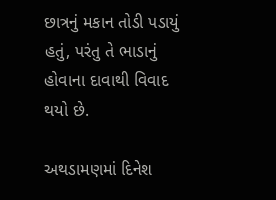છાત્રનું મકાન તોડી પડાયું હતું, પરંતુ તે ભાડાનું હોવાના દાવાથી વિવાદ થયો છે.

અથડામણમાં દિનેશ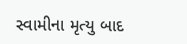સ્વામીના મૃત્યુ બાદ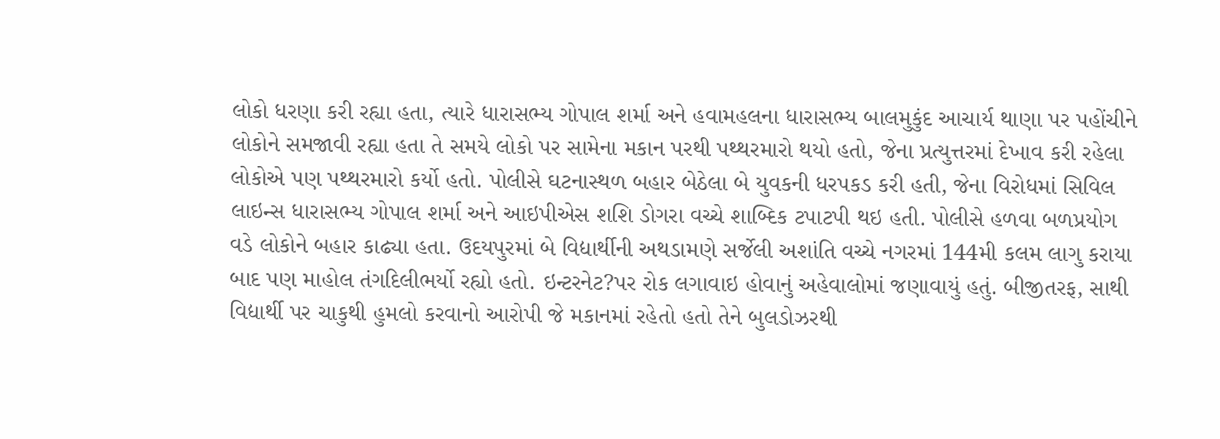લોકો ધરણા કરી રહ્યા હતા, ત્યારે ધારાસભ્ય ગોપાલ શર્મા અને હવામહલના ધારાસભ્ય બાલમુકુંદ આચાર્ય થાણા પર પહોંચીને લોકોને સમજાવી રહ્યા હતા તે સમયે લોકો પર સામેના મકાન પરથી પથ્થરમારો થયો હતો, જેના પ્રત્યુત્તરમાં દેખાવ કરી રહેલા લોકોએ પણ પથ્થરમારો કર્યો હતો. પોલીસે ઘટનાસ્થળ બહાર બેઠેલા બે યુવકની ધરપકડ કરી હતી, જેના વિરોધમાં સિવિલ લાઇન્સ ધારાસભ્ય ગોપાલ શર્મા અને આઇપીએસ શશિ ડોગરા વચ્ચે શાબ્દિક ટપાટપી થઇ હતી. પોલીસે હળવા બળપ્રયોગ વડે લોકોને બહાર કાઢ્યા હતા. ઉદયપુરમાં બે વિદ્યાર્થીની અથડામણે સર્જેલી અશાંતિ વચ્ચે નગરમાં 144મી કલમ લાગુ કરાયા બાદ પણ માહોલ તંગદિલીભર્યો રહ્યો હતો. ઇન્ટરનેટ?પર રોક લગાવાઇ હોવાનું અહેવાલોમાં જણાવાયું હતું. બીજીતરફ, સાથી વિદ્યાર્થી પર ચાકુથી હુમલો કરવાનો આરોપી જે મકાનમાં રહેતો હતો તેને બુલડોઝરથી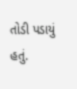તોડી પડાયું હતું.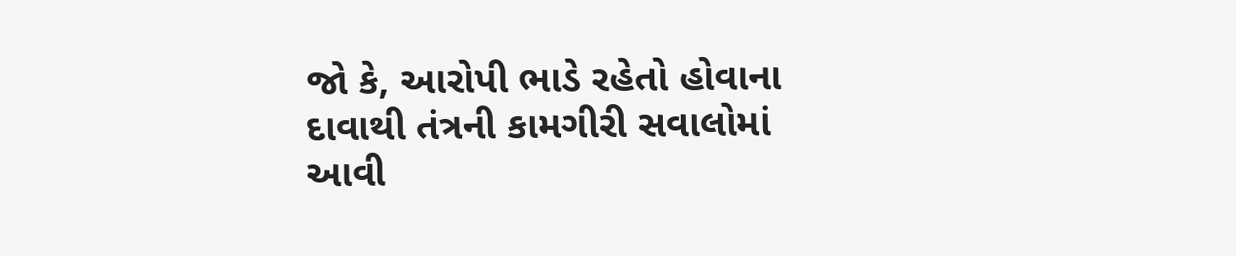જો કે, આરોપી ભાડે રહેતો હોવાના દાવાથી તંત્રની કામગીરી સવાલોમાં આવી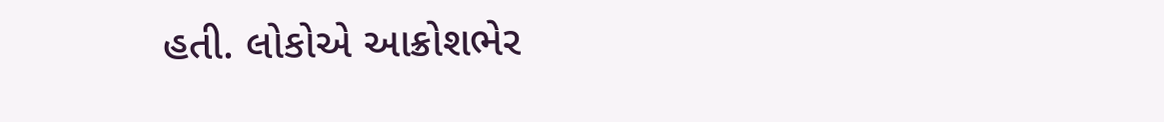હતી. લોકોએ આક્રોશભેર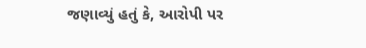જણાવ્યું હતું કે, આરોપી પર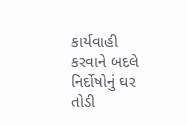કાર્યવાહી કરવાને બદલે નિર્દોષોનું ઘર તોડી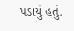પડાયું હતું.